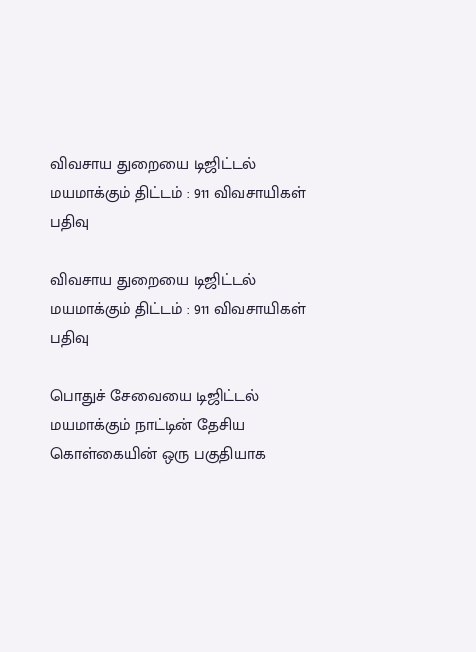விவசாய துறையை டிஜிட்டல் மயமாக்கும் திட்டம் : 911 விவசாயிகள் பதிவு

விவசாய துறையை டிஜிட்டல் மயமாக்கும் திட்டம் : 911 விவசாயிகள் பதிவு

பொதுச் சேவையை டிஜிட்டல் மயமாக்கும் நாட்டின் தேசிய கொள்கையின் ஒரு பகுதியாக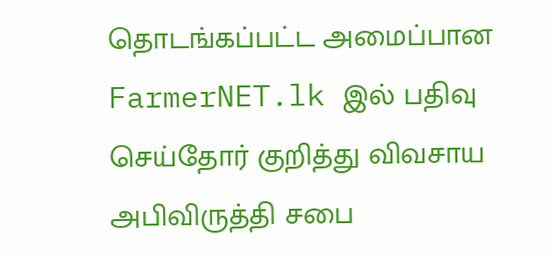தொடங்கப்பட்ட அமைப்பான FarmerNET.lk இல் பதிவு செய்தோர் குறித்து விவசாய அபிவிருத்தி சபை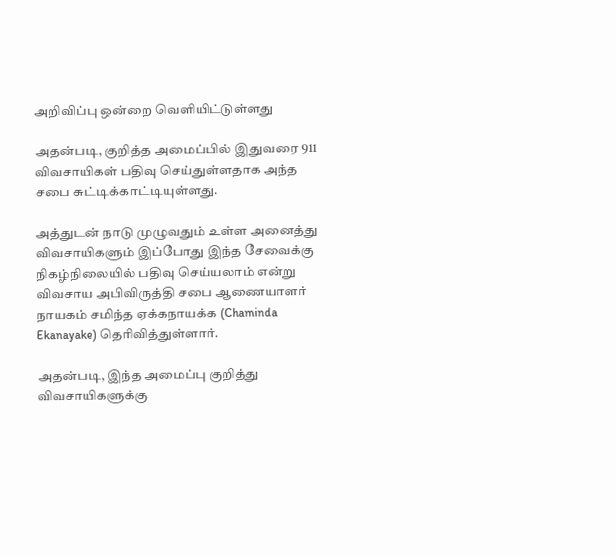அறிவிப்பு ஒன்றை வெளியிட்டுள்ளது

அதன்படி, குறித்த அமைப்பில் இதுவரை 911 விவசாயிகள் பதிவு செய்துள்ளதாக அந்த சபை சுட்டிக்காட்டியுள்ளது.

அத்துடன் நாடு முழுவதும் உள்ள அனைத்து விவசாயிகளும் இப்போது இந்த சேவைக்கு நிகழ்நிலையில் பதிவு செய்யலாம் என்று விவசாய அபிவிருத்தி சபை ஆணையாளர் நாயகம் சமிந்த ஏக்கநாயக்க (Chaminda Ekanayake) தெரிவித்துள்ளார்.

அதன்படி, இந்த அமைப்பு குறித்து விவசாயிகளுக்கு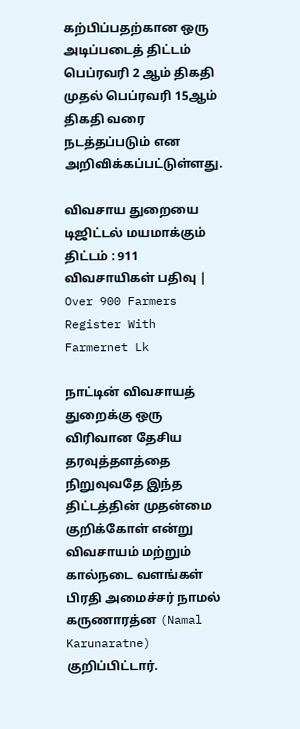கற்பிப்பதற்கான ஒரு அடிப்படைத் திட்டம் பெப்ரவரி 2 ஆம் திகதி முதல் பெப்ரவரி 15ஆம் திகதி வரை நடத்தப்படும் என அறிவிக்கப்பட்டுள்ளது.

விவசாய துறையை டிஜிட்டல் மயமாக்கும் திட்டம் : 911 விவசாயிகள் பதிவு | Over 900 Farmers Register With Farmernet Lk

நாட்டின் விவசாயத் துறைக்கு ஒரு விரிவான தேசிய தரவுத்தளத்தை நிறுவுவதே இந்த திட்டத்தின் முதன்மை குறிக்கோள் என்று விவசாயம் மற்றும் கால்நடை வளங்கள் பிரதி அமைச்சர் நாமல் கருணாரத்ன (Namal Karunaratne) குறிப்பிட்டார்.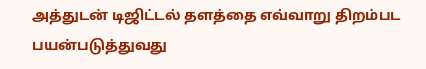அத்துடன் டிஜிட்டல் தளத்தை எவ்வாறு திறம்பட பயன்படுத்துவது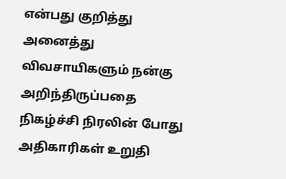என்பது குறித்து அனைத்து விவசாயிகளும் நன்கு அறிந்திருப்பதை நிகழ்ச்சி நிரலின் போது அதிகாரிகள் உறுதி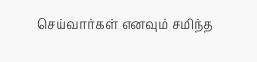செய்வார்கள் எனவும் சமிந்த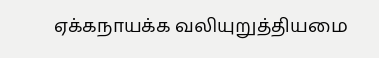ஏக்கநாயக்க வலியுறுத்தியமை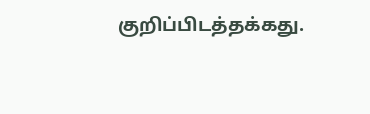குறிப்பிடத்தக்கது.